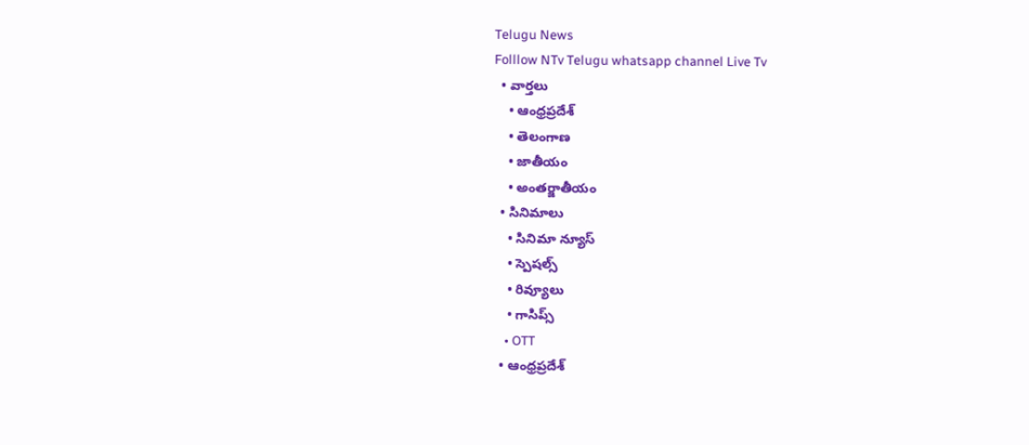Telugu News
Folllow NTv Telugu whatsapp channel Live Tv
  • వార్తలు
    • ఆంధ్రప్రదేశ్
    • తెలంగాణ
    • జాతీయం
    • అంతర్జాతీయం
  • సినిమాలు
    • సినిమా న్యూస్
    • స్పెషల్స్
    • రివ్యూలు
    • గాసిప్స్
    • OTT
  • ఆంధ్రప్రదేశ్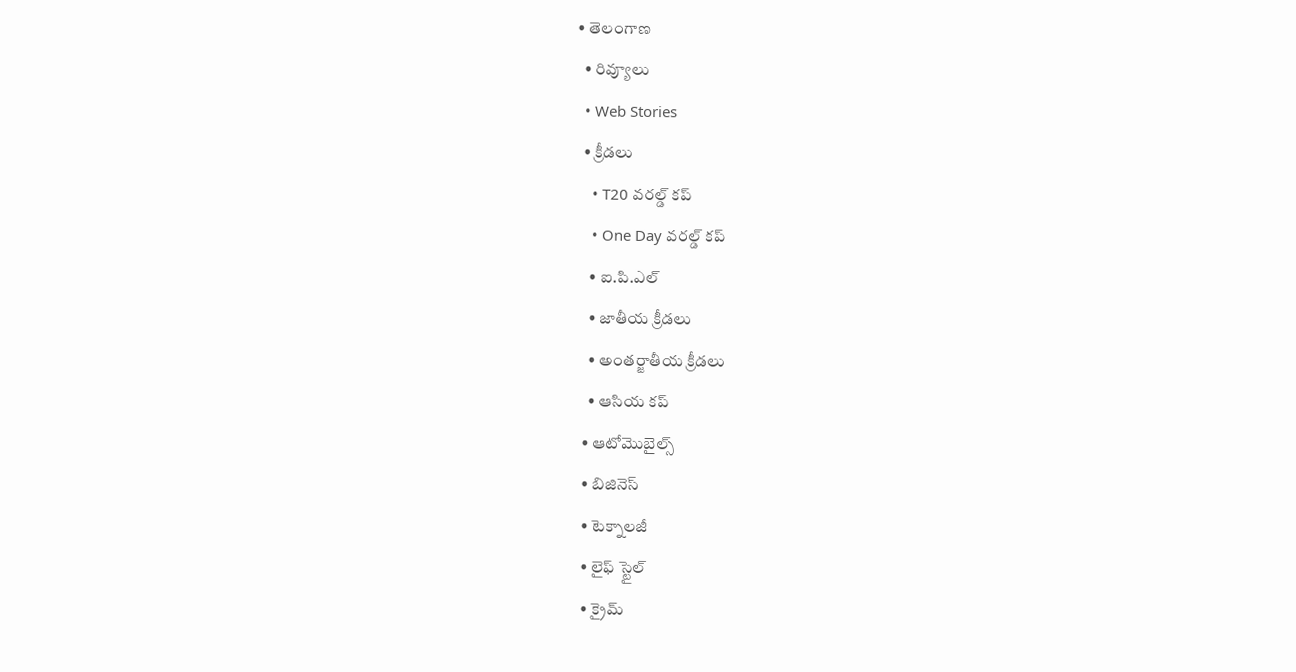• తెలంగాణ
  • రివ్యూలు
  • Web Stories
  • క్రీడలు
    • T20 వరల్డ్ కప్
    • One Day వరల్డ్ కప్
    • ఐ.పి.ఎల్
    • జాతీయ క్రీడలు
    • అంతర్జాతీయ క్రీడలు
    • ఆసియ కప్
  • ఆటోమొబైల్స్
  • బిజినెస్‌
  • టెక్నాలజీ
  • లైఫ్ స్టైల్
  • క్రైమ్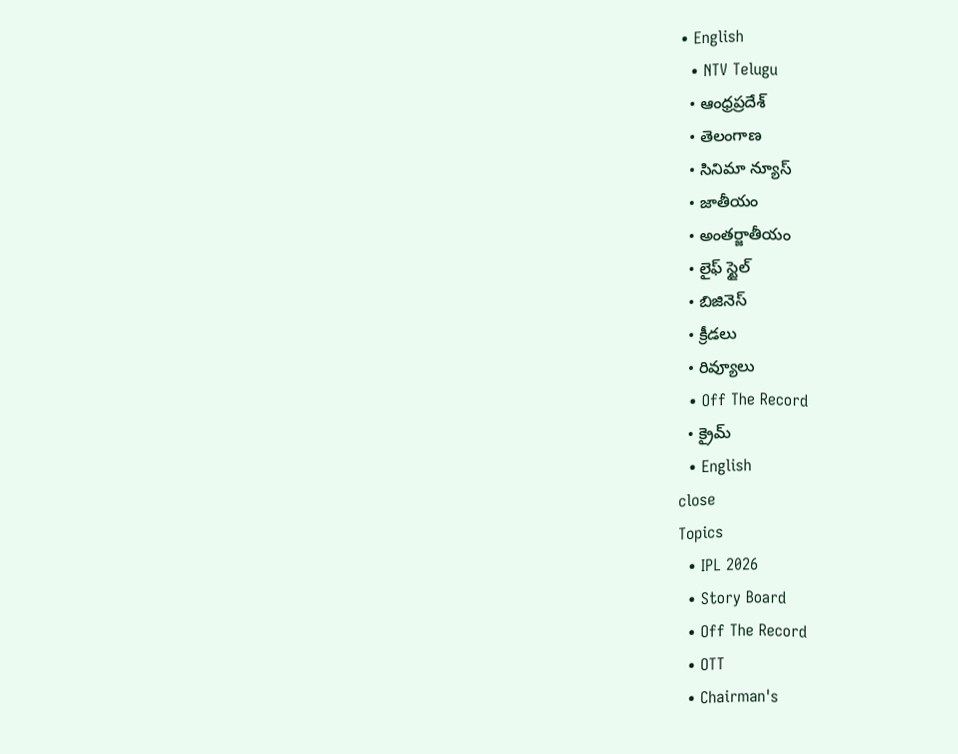• English
  • NTV Telugu
  • ఆంధ్రప్రదేశ్
  • తెలంగాణ
  • సినిమా న్యూస్
  • జాతీయం
  • అంతర్జాతీయం
  • లైఫ్ స్టైల్
  • బిజినెస్‌
  • క్రీడలు
  • రివ్యూలు
  • Off The Record
  • క్రైమ్
  • English
close
Topics
  • IPL 2026
  • Story Board
  • Off The Record
  • OTT
  • Chairman's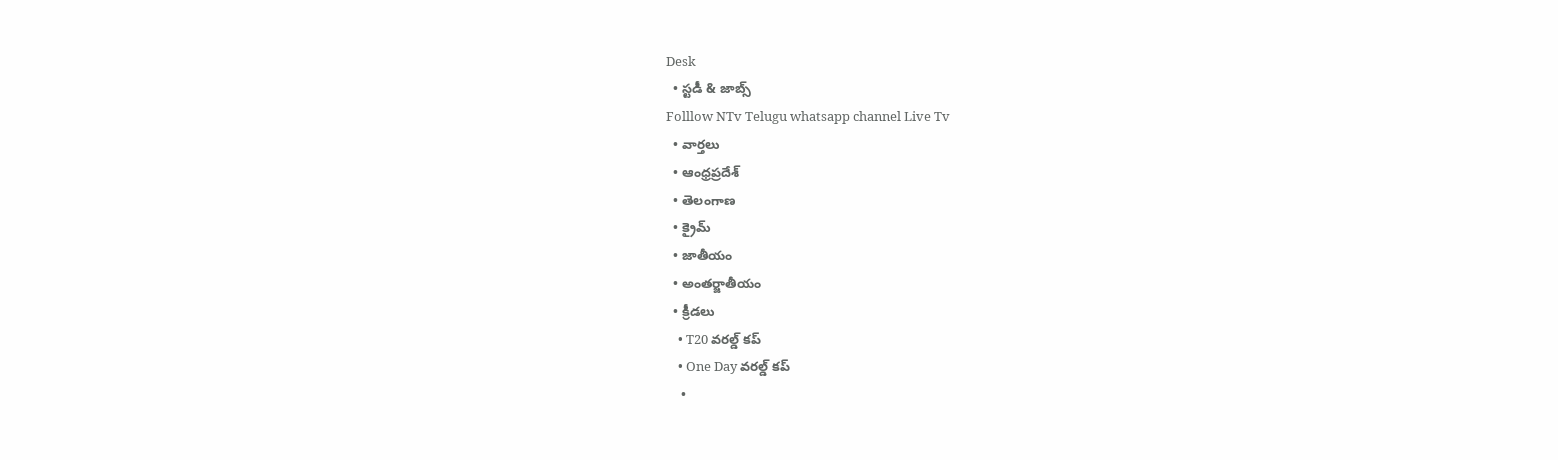Desk
  • స్టడీ & జాబ్స్
Folllow NTv Telugu whatsapp channel Live Tv
  • వార్తలు
  • ఆంధ్రప్రదేశ్
  • తెలంగాణ
  • క్రైమ్
  • జాతీయం
  • అంతర్జాతీయం
  • క్రీడలు
    • T20 వరల్డ్ కప్
    • One Day వరల్డ్ కప్
    •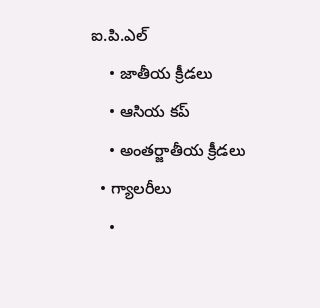ఐ.పి.ఎల్
    • జాతీయ క్రీడలు
    • ఆసియ కప్
    • అంతర్జాతీయ క్రీడలు
  • గ్యాలరీలు
    •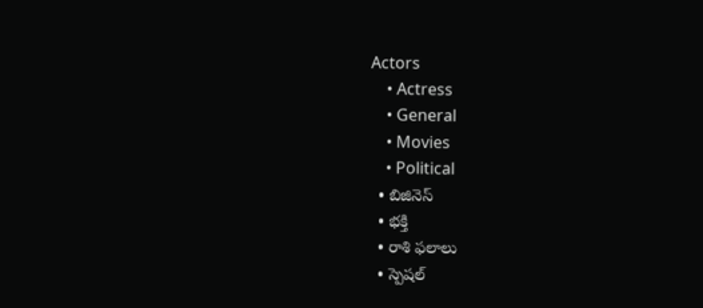Actors
    • Actress
    • General
    • Movies
    • Political
  • బిజినెస్‌
  • భక్తి
  • రాశి ఫలాలు
  • స్పెషల్‌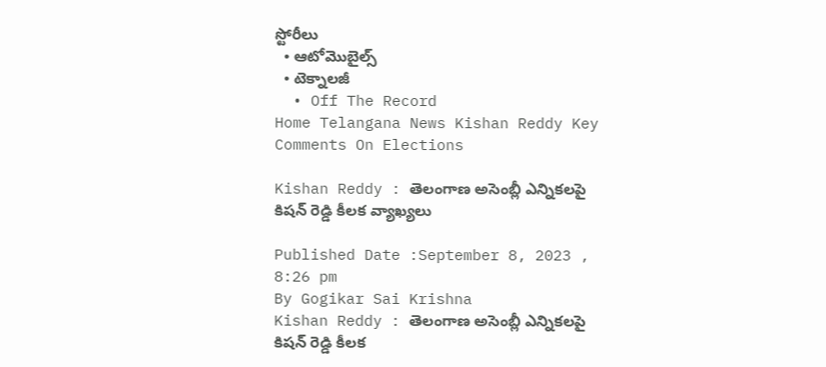స్టోరీలు
  • ఆటోమొబైల్స్
  • టెక్నాలజీ
  • Off The Record
Home Telangana News Kishan Reddy Key Comments On Elections

Kishan Reddy : తెలంగాణ అసెంబ్లీ ఎన్నికలపై కిషన్‌ రెడ్డి కీలక వ్యాఖ్యలు

Published Date :September 8, 2023 , 8:26 pm
By Gogikar Sai Krishna
Kishan Reddy : తెలంగాణ అసెంబ్లీ ఎన్నికలపై కిషన్‌ రెడ్డి కీలక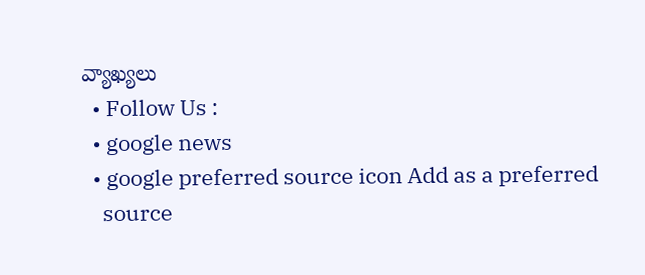వ్యాఖ్యలు
  • Follow Us :
  • google news
  • google preferred source icon Add as a preferred
    source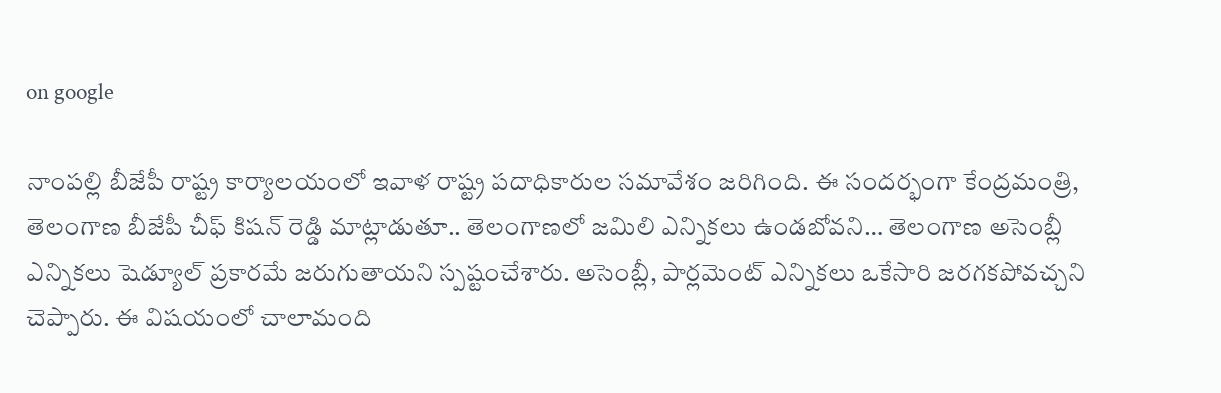on google

నాంపల్లి బీజేపీ రాష్ట్ర కార్యాలయంలో ఇవాళ రాష్ట్ర పదాధికారుల సమావేశం జరిగింది. ఈ సందర్భంగా కేంద్రమంత్రి, తెలంగాణ బీజేపీ చీఫ్‌ కిషన్‌ రెడ్డి మాట్లాడుతూ.. తెలంగాణలో జమిలి ఎన్నికలు ఉండబోవని… తెలంగాణ అసెంబ్లీ ఎన్నికలు షెడ్యూల్ ప్రకారమే జరుగుతాయని స్పష్టంచేశారు. అసెంబ్లీ, పార్లమెంట్ ఎన్నికలు ఒకేసారి జరగకపోవచ్చని చెప్పారు. ఈ విషయంలో చాలామంది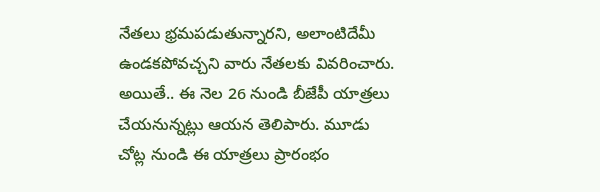నేతలు భ్రమపడుతున్నారని, అలాంటిదేమీ ఉండకపోవచ్చని వారు నేతలకు వివరించారు. అయితే.. ఈ నెల 26 నుండి బీజేపీ యాత్రలు చేయనున్నట్లు ఆయన తెలిపారు. మూడు చోట్ల నుండి ఈ యాత్రలు ప్రారంభం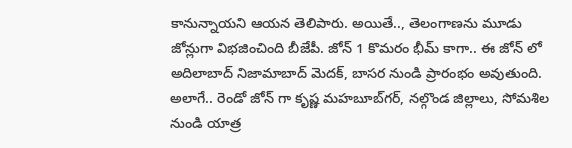కానున్నాయని ఆయన తెలిపారు. అయితే.., తెలంగాణను మూడు జోన్లుగా విభజించింది బీజేపీ. జోన్ 1 కొమరం భీమ్ కాగా.. ఈ జోన్ లో అదిలాబాద్ నిజామాబాద్ మెదక్, బాసర నుండి ప్రారంభం అవుతుంది. అలాగే.. రెండో జోన్ గా కృష్ణ మహబూబ్‌గర్, నల్గొండ జిల్లాలు, సోమశిల నుండి యాత్ర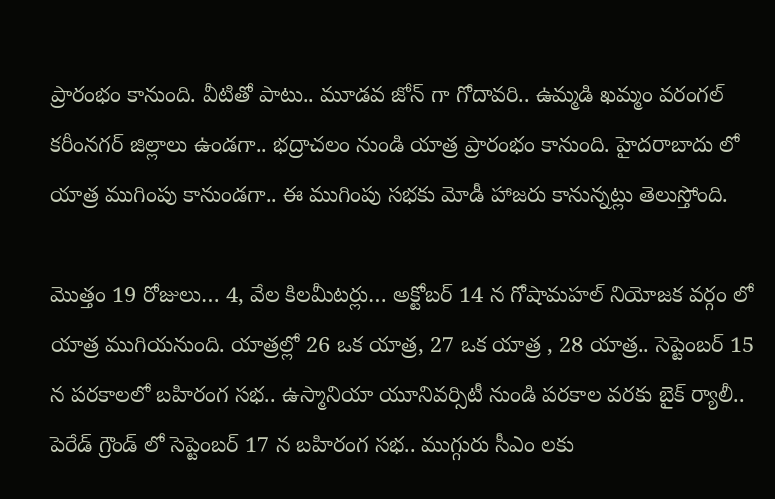ప్రారంభం కానుంది. వీటితో పాటు.. మూడవ జోన్ గా గోదావరి.. ఉమ్మడి ఖమ్మం వరంగల్ కరీంనగర్ జిల్లాలు ఉండగా.. భద్రాచలం నుండి యాత్ర ప్రారంభం కానుంది. హైదరాబాదు లో యాత్ర ముగింపు కానుండగా.. ఈ ముగింపు సభకు మోడీ హాజరు కానున్నట్లు తెలుస్తోంది.

మొత్తం 19 రోజులు… 4, వేల కిలమీటర్లు… అక్టోబర్ 14 న గోషామహల్ నియోజక వర్గం లో యాత్ర ముగియనుంది. యాత్రల్లో 26 ఒక యాత్ర, 27 ఒక యాత్ర , 28 యాత్ర.. సెప్టెంబర్ 15 న పరకాలలో బహిరంగ సభ.. ఉస్మానియా యూనివర్సిటీ నుండి పరకాల వరకు బైక్ ర్యాలీ.. పెరేడ్ గ్రౌండ్ లో సెప్టెంబర్ 17 న బహిరంగ సభ.. ముగ్గురు సీఎం లకు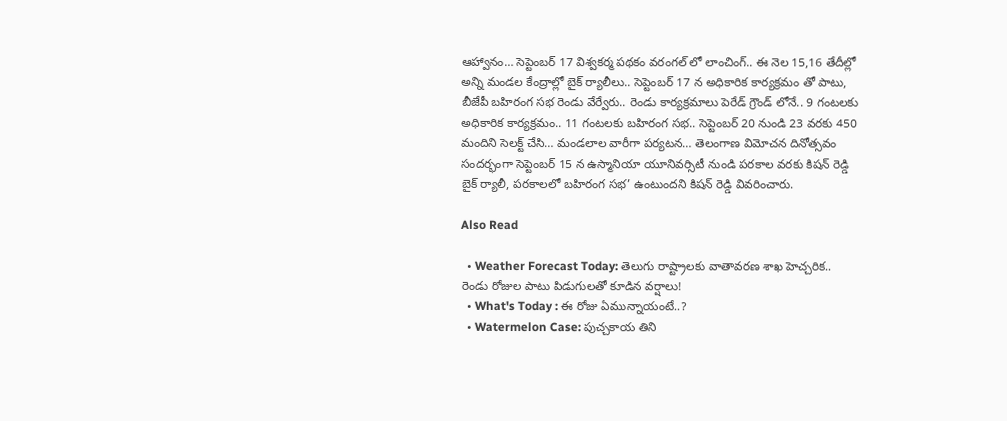ఆహ్వానం… సెప్టెంబర్ 17 విశ్వకర్మ పథకం వరంగల్ లో లాంచింగ్.. ఈ నెల 15,16 తేదీల్లో అన్ని మండల కేంద్రాల్లో బైక్ ర్యాలీలు.. సెప్టెంబర్ 17 న అధికారిక కార్యక్రమం తో పాటు, బీజేపీ బహిరంగ సభ రెండు వేర్వేరు.. రెండు కార్యక్రమాలు పెరేడ్ గ్రౌండ్ లోనే.. 9 గంటలకు అధికారిక కార్యక్రమం.. 11 గంటలకు బహిరంగ సభ.. సెప్టెంబర్ 20 నుండి 23 వరకు 450 మందిని సెలక్ట్ చేసి… మండలాల వారీగా పర్యటన… తెలంగాణ విమోచన దినోత్సవం సందర్భంగా సెప్టెంబర్ 15 న ఉస్మానియా యూనివర్సిటీ నుండి పరకాల వరకు కిషన్ రెడ్డి బైక్ ర్యాలీ, పరకాలలో బహిరంగ సభ’ ఉంటుందని కిషన్‌ రెడ్డి వివరించారు.

Also Read

  • Weather Forecast Today: తెలుగు రాష్ట్రాలకు వాతావరణ శాఖ హెచ్చరిక.. రెండు రోజుల పాటు పిడుగులతో కూడిన వర్షాలు!
  • What's Today : ఈ రోజు ఏమున్నాయంటే..?
  • Watermelon Case: పుచ్చకాయ తిని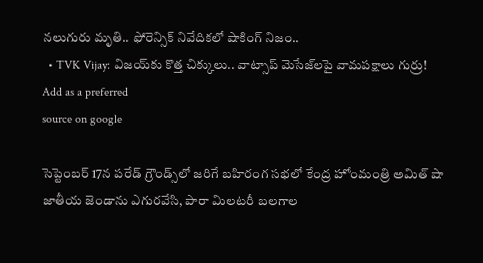నలుగురు మృతి.. ఫోరెన్సిక్ నివేదికలో షాకింగ్ నిజం..
  • TVK Vijay: విజయ్‌కు కొత్త చిక్కులు.. వాట్సాప్ మెసేజ్‌లపై వామపక్షాలు గుర్రు!
Add as a preferred
source on google

సెప్టెంబర్ 17న పరేడ్ గ్రౌండ్స్‌లో జరిగే బహిరంగ సభలో కేంద్ర హోంమంత్రి అమిత్ షా జాతీయ జెండాను ఎగురవేసి, పారా మిలటరీ బలగాల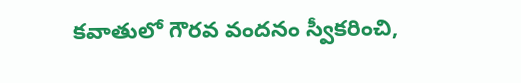కవాతులో గౌరవ వందనం స్వీకరించి,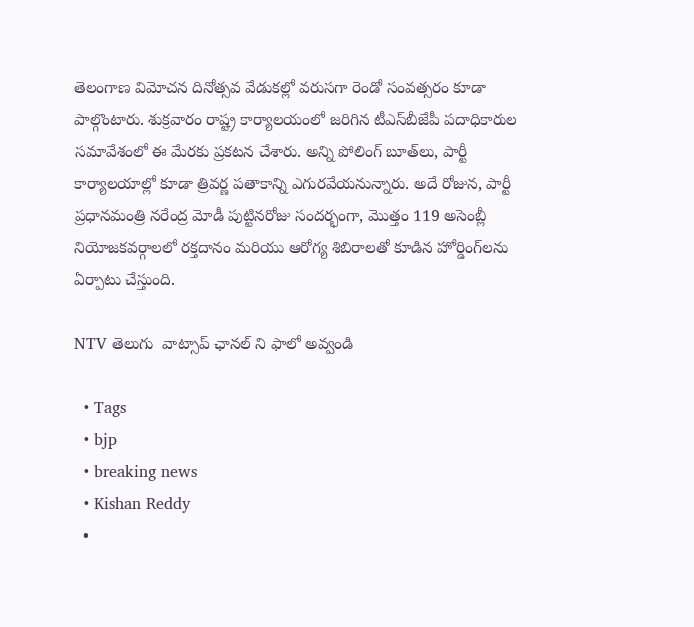తెలంగాణ విమోచన దినోత్సవ వేడుకల్లో వరుసగా రెండో సంవత్సరం కూడా పాల్గొంటారు. శుక్రవారం రాష్ట్ర కార్యాలయంలో జరిగిన టీఎస్‌బీజేపీ పదాధికారుల సమావేశంలో ఈ మేరకు ప్రకటన చేశారు. అన్ని పోలింగ్ బూత్‌లు, పార్టీ కార్యాలయాల్లో కూడా త్రివర్ణ పతాకాన్ని ఎగురవేయనున్నారు. అదే రోజున, పార్టీ ప్రధానమంత్రి నరేంద్ర మోడీ పుట్టినరోజు సందర్భంగా, మొత్తం 119 అసెంబ్లీ నియోజకవర్గాలలో రక్తదానం మరియు ఆరోగ్య శిబిరాలతో కూడిన హోర్డింగ్‌లను ఏర్పాటు చేస్తుంది.

NTV తెలుగు  వాట్సాప్ ఛానల్ ని ఫాలో అవ్వండి

  • Tags
  • bjp
  • breaking news
  • Kishan Reddy
  •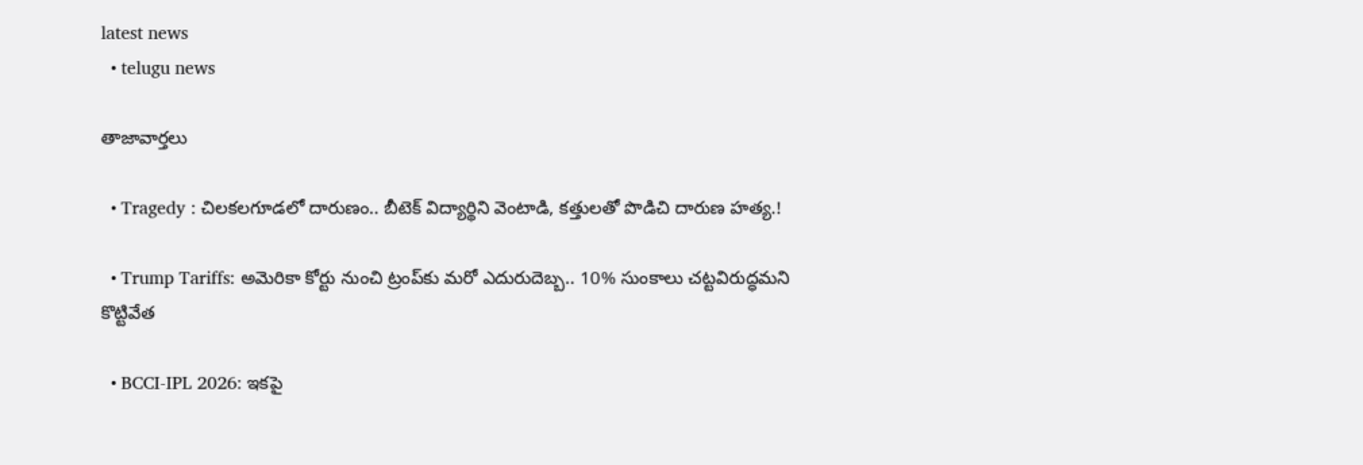latest news
  • telugu news

తాజావార్తలు

  • Tragedy : చిలకలగూడలో దారుణం.. బీటెక్ విద్యార్థిని వెంటాడి, కత్తులతో పొడిచి దారుణ హత్య.!

  • Trump Tariffs: అమెరికా కోర్టు నుంచి ట్రంప్‌కు మరో ఎదురుదెబ్బ.. 10% సుంకాలు చట్టవిరుద్ధమని కొట్టివేత

  • BCCI-IPL 2026: ఇకపై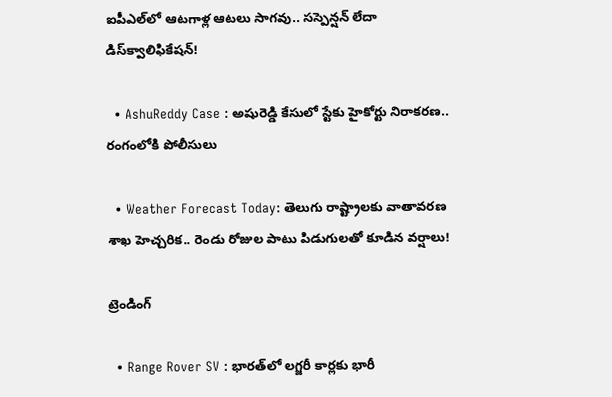ఐపీఎల్‌లో ఆటగాళ్ల ఆటలు సాగవు.. సస్పెన్షన్ లేదా డిస్‌క్వాలిఫికేషన్!

  • AshuReddy Case : అషురెడ్డి కేసులో స్టేకు హైకోర్టు నిరాకరణ.. రంగంలోకి పోలీసులు

  • Weather Forecast Today: తెలుగు రాష్ట్రాలకు వాతావరణ శాఖ హెచ్చరిక.. రెండు రోజుల పాటు పిడుగులతో కూడిన వర్షాలు!

ట్రెండింగ్‌

  • Range Rover SV : భారత్‌లో లగ్జరీ కార్లకు భారీ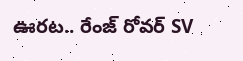ఊరట.. రేంజ్ రోవర్ SV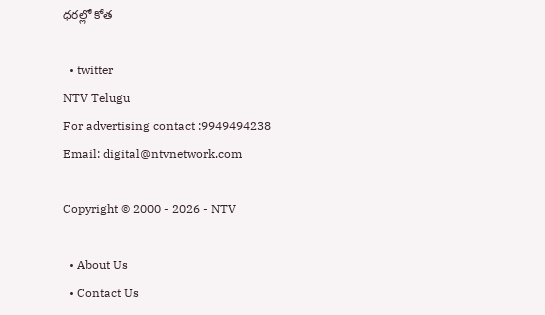ధరల్లో కోత

  • twitter
NTV Telugu
For advertising contact :9949494238
Email: digital@ntvnetwork.com

Copyright © 2000 - 2026 - NTV

  • About Us
  • Contact Us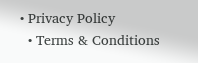• Privacy Policy
  • Terms & Conditions